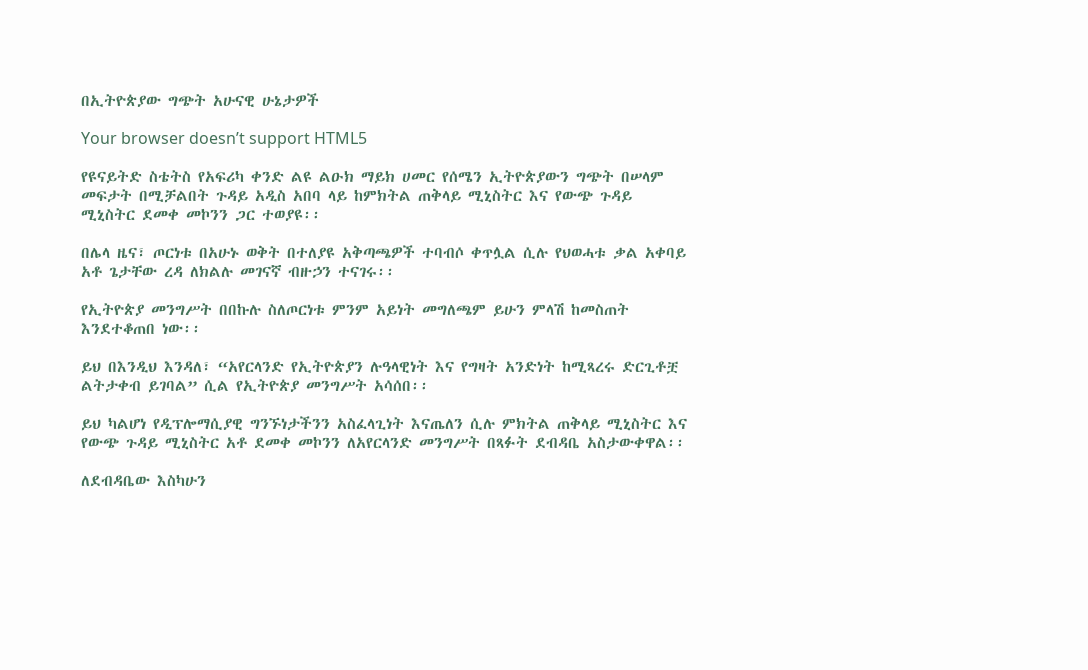በኢትዮጵያው ግጭት አሁናዊ ሁኔታዎች

Your browser doesn’t support HTML5

የዩናይትድ ስቴትስ የአፍሪካ ቀንድ ልዩ ልዑክ ማይክ ሀመር የሰሜን ኢትዮጵያውን ግጭት በሠላም መፍታት በሚቻልበት ጉዳይ አዲስ አበባ ላይ ከምክትል ጠቅላይ ሚኒስትር እና የውጭ ጉዳይ ሚኒስትር ደመቀ መኮንን ጋር ተወያዩ፡፡

በሌላ ዜና፣ ጦርነቱ በአሁኑ ወቅት በተለያዩ አቅጣጫዎች ተባብሶ ቀጥሏል ሲሉ የህወሓቱ ቃል አቀባይ አቶ ጌታቸው ረዳ ለክልሉ መገናኛ ብዙኃን ተናገሩ፡፡

የኢትዮጵያ መንግሥት በበኩሉ ስለጦርነቱ ምንም አይነት መግለጫም ይሁን ምላሽ ከመስጠት እንደተቆጠበ ነው፡፡

ይህ በእንዲህ እንዳለ፣ “አየርላንድ የኢትዮጵያን ሉዓላዊነት እና የግዛት አንድነት ከሚጻረሩ ድርጊቶቿ ልትታቀብ ይገባል” ሲል የኢትዮጵያ መንግሥት አሳሰበ፡፡

ይህ ካልሆነ የዲፕሎማሲያዊ ግንኙነታችንን አስፈላጊነት እናጤለን ሲሉ ምክትል ጠቅላይ ሚኒስትር እና የውጭ ጉዳይ ሚኒስትር አቶ ደመቀ መኮንን ለአየርላንድ መንግሥት በጻፉት ደብዳቤ አስታውቀዋል፡፡

ለደብዳቤው እስካሁን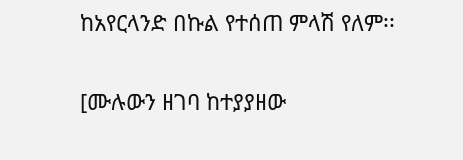ከአየርላንድ በኩል የተሰጠ ምላሽ የለም፡፡

[ሙሉውን ዘገባ ከተያያዘው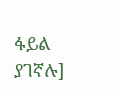ፋይል ያገኛሉ]